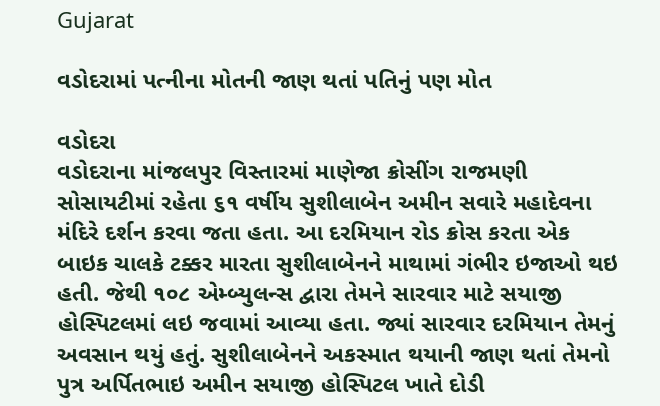Gujarat

વડોદરામાં પત્નીના મોતની જાણ થતાં પતિનું પણ મોત

વડોદરા
વડોદરાના માંજલપુર વિસ્તારમાં માણેજા ક્રોસીંગ રાજમણી સોસાયટીમાં રહેતા ૬૧ વર્ષીય સુશીલાબેન અમીન સવારે મહાદેવના મંદિરે દર્શન કરવા જતા હતા. આ દરમિયાન રોડ ક્રોસ કરતા એક બાઇક ચાલકે ટક્કર મારતા સુશીલાબેનને માથામાં ગંભીર ઇજાઓ થઇ હતી. જેથી ૧૦૮ એમ્બ્યુલન્સ દ્વારા તેમને સારવાર માટે સયાજી હોસ્પિટલમાં લઇ જવામાં આવ્યા હતા. જ્યાં સારવાર દરમિયાન તેમનું અવસાન થયું હતું. સુશીલાબેનને અકસ્માત થયાની જાણ થતાં તેમનો પુત્ર અર્પિતભાઇ અમીન સયાજી હોસ્પિટલ ખાતે દોડી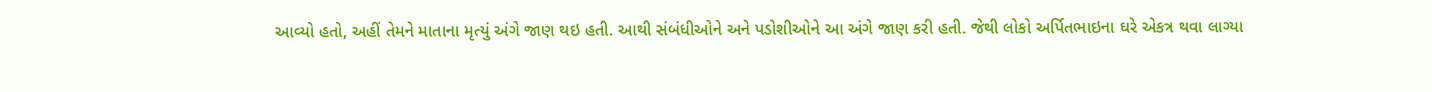આવ્યો હતો, અહીં તેમને માતાના મૃત્યું અંગે જાણ થઇ હતી. આથી સંબંધીઓને અને પડોશીઓને આ અંગે જાણ કરી હતી. જેથી લોકો અર્પિતભાઇના ઘરે એકત્ર થવા લાગ્યા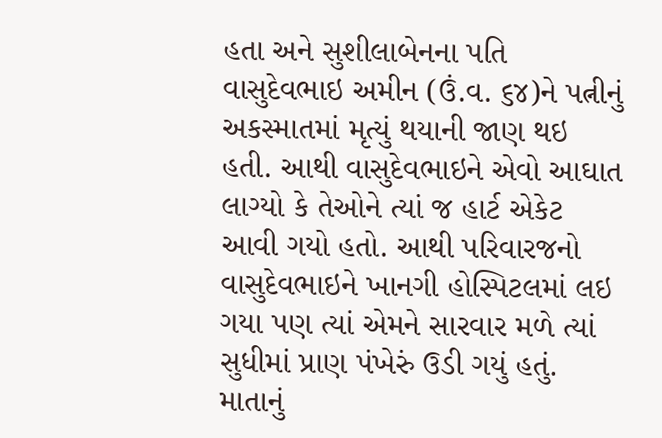હતા અને સુશીલાબેનના પતિ વાસુદેવભાઇ અમીન (ઉં.વ. ૬૪)ને પત્નીનું અકસ્માતમાં મૃત્યું થયાની જાણ થઇ હતી. આથી વાસુદેવભાઇને એવો આઘાત લાગ્યો કે તેઓને ત્યાં જ હાર્ટ એકેટ આવી ગયો હતો. આથી પરિવારજનો વાસુદેવભાઇને ખાનગી હોસ્પિટલમાં લઇ ગયા પણ ત્યાં એમને સારવાર મળે ત્યાં સુધીમાં પ્રાણ પંખેરું ઉડી ગયું હતું. માતાનું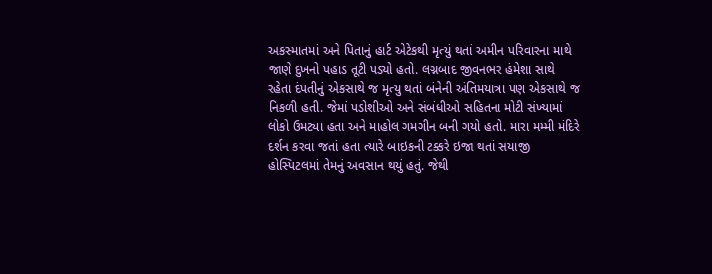અકસ્માતમાં અને પિતાનું હાર્ટ એટેકથી મૃત્યું થતાં અમીન પરિવારના માથે જાણે દુખનો પહાડ તૂટી પડ્યો હતો. લગ્નબાદ જીવનભર હંમેશા સાથે રહેતા દંપતીનું એકસાથે જ મૃત્યુ થતાં બંનેની અંતિમયાત્રા પણ એકસાથે જ નિકળી હતી. જેમાં પડોશીઓ અને સંબંધીઓ સહિતના મોટી સંખ્યામાં લોકો ઉમટ્યા હતા અને માહોલ ગમગીન બની ગયો હતો. મારા મમ્મી મંદિરે દર્શન કરવા જતાં હતા ત્યારે બાઇકની ટક્કરે ઇજા થતાં સયાજી હોસ્પિટલમાં તેમનું અવસાન થયું હતું. જેથી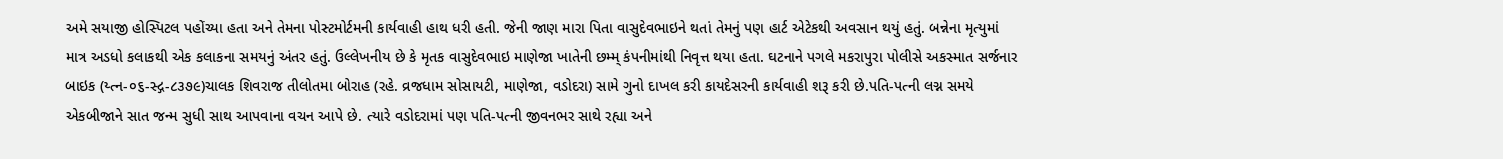અમે સયાજી હોસ્પિટલ પહોંચ્યા હતા અને તેમના પોસ્ટમોર્ટમની કાર્યવાહી હાથ ધરી હતી. જેની જાણ મારા પિતા વાસુદેવભાઇને થતાં તેમનું પણ હાર્ટ એટેકથી અવસાન થયું હતું. બન્નેના મૃત્યુમાં માત્ર અડધો કલાકથી એક કલાકના સમયનું અંતર હતું. ઉલ્લેખનીય છે કે મૃતક વાસુદેવભાઇ માણેજા ખાતેની છમ્મ્ કંપનીમાંથી નિવૃત્ત થયા હતા. ઘટનાને પગલે મકરાપુરા પોલીસે અકસ્માત સર્જનાર બાઇક (ય્ત્ન-૦૬-સ્દ્ગ-૮૩૭૯)ચાલક શિવરાજ તીલોતમા બોરાહ (રહે. વ્રજધામ સોસાયટી, માણેજા, વડોદરા) સામે ગુનો દાખલ કરી કાયદેસરની કાર્યવાહી શરૂ કરી છે.પતિ-પત્ની લગ્ન સમયે એકબીજાને સાત જન્મ સુધી સાથ આપવાના વચન આપે છે. ત્યારે વડોદરામાં પણ પતિ-પત્ની જીવનભર સાથે રહ્યા અને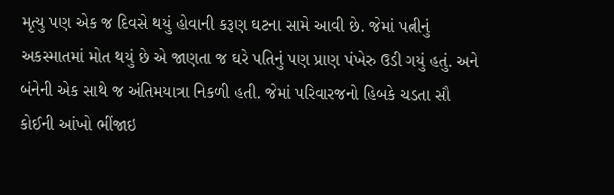મૃત્યુ પણ એક જ દિવસે થયું હોવાની કરૂણ ઘટના સામે આવી છે. જેમાં પત્નીનું અકસ્માતમાં મોત થયું છે એ જાણતા જ ઘરે પતિનું પણ પ્રાણ પંખેરુ ઉડી ગયું હતું. અને બંનેની એક સાથે જ અંતિમયાત્રા નિકળી હતી. જેમાં પરિવારજનો હિબકે ચડતા સૌ કોઈની આંખો ભીંજાઇ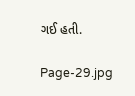ગઈ હતી.

Page-29.jpg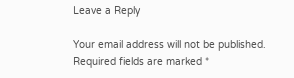Leave a Reply

Your email address will not be published. Required fields are marked *